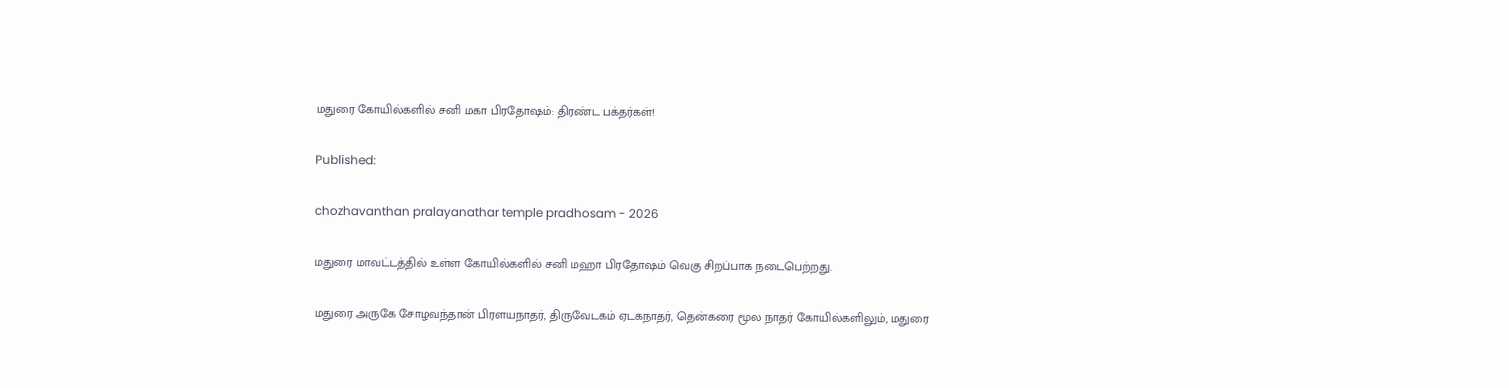மதுரை கோயில்களில் சனி மகா பிரதோஷம்: திரண்ட பக்தர்கள்!

Published:

chozhavanthan pralayanathar temple pradhosam - 2026

மதுரை மாவட்டத்தில் உள்ள கோயில்களில் சனி மஹா பிரதோஷம் வெகு சிறப்பாக நடைபெற்றது.

மதுரை அருகே சோழவந்தான் பிரளயநாதர், திருவேடகம் ஏடகநாதர், தென்கரை மூல நாதர் கோயில்களிலும், மதுரை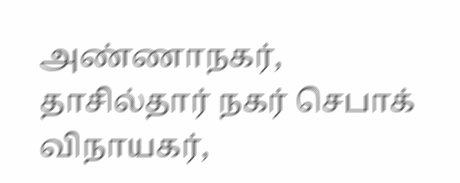அண்ணாநகர், தாசில்தார் நகர் செபாக் விநாயகர்,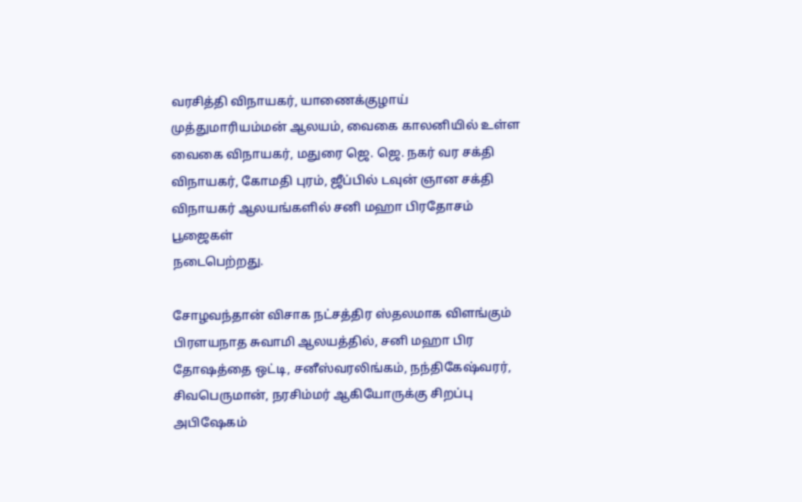வரசித்தி விநாயகர், யாணைக்குழாய் முத்துமாரியம்மன் ஆலயம், வைகை காலனியில் உள்ள வைகை விநாயகர், மதுரை ஜெ. ஜெ. நகர் வர சக்தி விநாயகர், கோமதி புரம், ஜீப்பில் டவுன் ஞான சக்தி விநாயகர் ஆலயங்களில் சனி மஹா பிரதோசம் பூஜைகள்
நடைபெற்றது.

சோழவந்தான் விசாக நட்சத்திர ஸ்தலமாக விளங்கும் பிரளயநாத சுவாமி ஆலயத்தில், சனி மஹா பிர தோஷத்தை ஒட்டி, சனீஸ்வரலிங்கம், நந்திகேஷ்வரர், சிவபெருமான், நரசிம்மர் ஆகியோருக்கு சிறப்பு அபிஷேகம்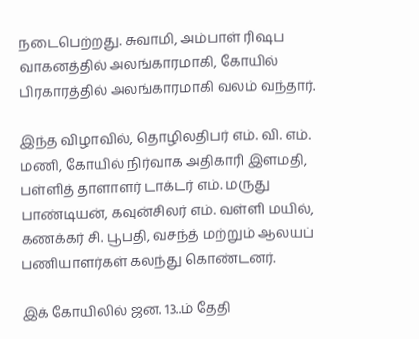நடைபெற்றது. சுவாமி, அம்பாள் ரிஷப வாகனத்தில் அலங்காரமாகி, கோயில் பிரகாரத்தில் அலங்காரமாகி வலம் வந்தார்.

இந்த விழாவில், தொழிலதிபர் எம். வி. எம். மணி, கோயில் நிர்வாக அதிகாரி இளமதி, பள்ளித் தாளாளர் டாக்டர் எம். மருது பாண்டியன், கவுன்சிலர் எம். வள்ளி மயில், கணக்கர் சி. பூபதி, வசந்த் மற்றும் ஆலயப் பணியாளர்கள் கலந்து கொண்டனர்.

இக் கோயிலில் ஜன. 13..ம் தேதி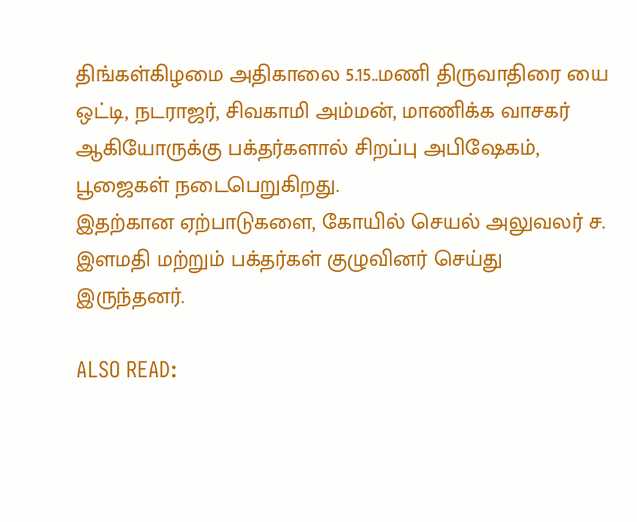திங்கள்கிழமை அதிகாலை 5.15..மணி திருவாதிரை யை ஒட்டி, நடராஜர், சிவகாமி அம்மன், மாணிக்க வாசகர் ஆகியோருக்கு பக்தர்களால் சிறப்பு அபிஷேகம், பூஜைகள் நடைபெறுகிறது.
இதற்கான ஏற்பாடுகளை, கோயில் செயல் அலுவலர் ச. இளமதி மற்றும் பக்தர்கள் குழுவினர் செய்து இருந்தனர்.

ALSO READ: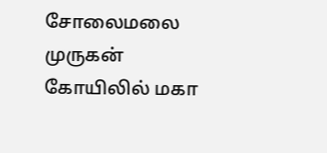சோலைமலை முருகன் கோயிலில் மகா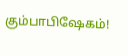கும்பாபிஷேகம்!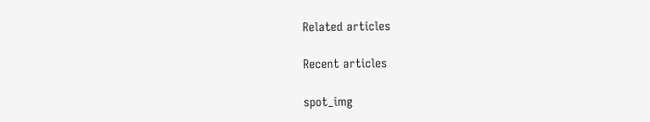Related articles

Recent articles

spot_img